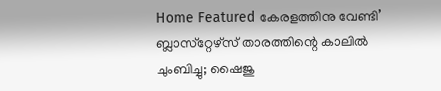Home Featured കേരളത്തിനു വേണ്ടി’ ബ്ലാസ്‌റ്റേഴ്‌സ് താരത്തിന്റെ കാലില്‍ ചുംബിച്ചു; ഷൈജു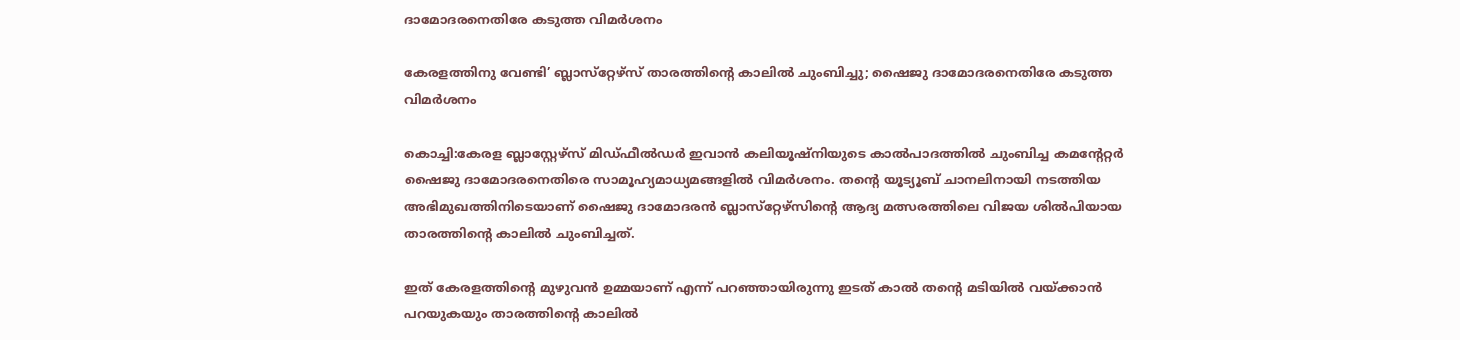ദാമോദരനെതിരേ കടുത്ത വിമർശനം

കേരളത്തിനു വേണ്ടി’ ബ്ലാസ്‌റ്റേഴ്‌സ് താരത്തിന്റെ കാലില്‍ ചുംബിച്ചു; ഷൈജു ദാമോദരനെതിരേ കടുത്ത വിമർശനം

കൊച്ചി:കേരള ബ്ലാസ്റ്റേഴ്‌സ് മിഡ്ഫീല്‍ഡര്‍ ഇവാന്‍ കലിയൂഷ്‌നിയുടെ കാല്‍പാദത്തില്‍ ചുംബിച്ച കമന്റേറ്റര്‍ ഷൈജു ദാമോദരനെതിരെ സാമൂഹ്യമാധ്യമങ്ങളില്‍ വിമര്‍ശനം. തന്റെ യൂട്യൂബ് ചാനലിനായി നടത്തിയ അഭിമുഖത്തിനിടെയാണ് ഷൈജു ദാമോദരന്‍ ബ്ലാസ്‌റ്റേഴ്‌സിന്റെ ആദ്യ മത്സരത്തിലെ വിജയ ശില്‍പിയായ താരത്തിന്റെ കാലില്‍ ചുംബിച്ചത്.

ഇത് കേരളത്തിന്റെ മുഴുവന്‍ ഉമ്മയാണ് എന്ന് പറഞ്ഞായിരുന്നു ഇടത് കാല്‍ തന്റെ മടിയില്‍ വയ്ക്കാന്‍ പറയുകയും താരത്തിന്റെ കാലില്‍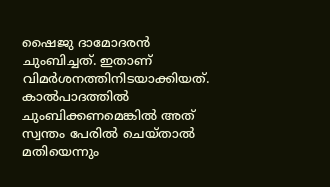ഷൈജു ദാമോദരന്‍ ചുംബിച്ചത്. ഇതാണ് വിമര്‍ശനത്തിനിടയാക്കിയത്. കാല്‍പാദത്തില്‍ ചുംബിക്കണമെങ്കില്‍ അത് സ്വന്തം പേരില്‍ ചെയ്താല്‍ മതിയെന്നും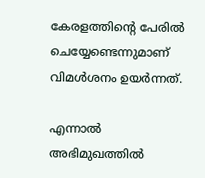കേരളത്തിന്റെ പേരില്‍ ചെയ്യേണ്ടെന്നുമാണ് വിമള്‍ശനം ഉയര്‍ന്നത്.

എന്നാല്‍ അഭിമുഖത്തില്‍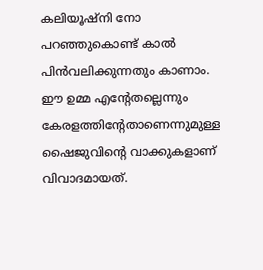കലിയൂഷ്‌നി നോ പറഞ്ഞുകൊണ്ട് കാല്‍ പിന്‍വലിക്കുന്നതും കാണാം. ഈ ഉമ്മ എന്റേതല്ലെന്നും കേരളത്തിന്റേതാണെന്നുമുള്ള ഷൈജുവിന്റെ വാക്കുകളാണ് വിവാദമായത്.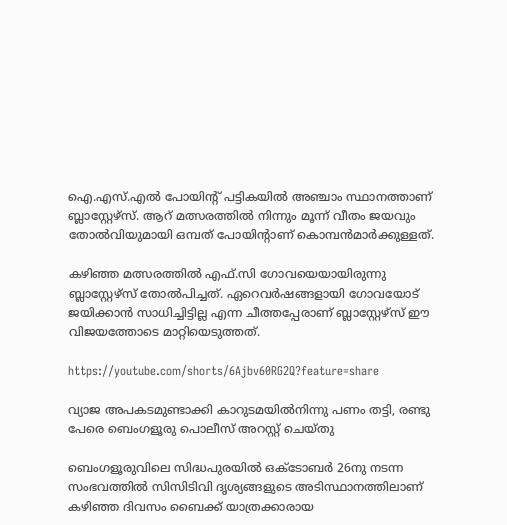ഐ.എസ്.എല്‍ പോയിന്റ് പട്ടികയില്‍ അഞ്ചാം സ്ഥാനത്താണ് ബ്ലാസ്റ്റേഴ്സ്. ആറ് മത്സരത്തില്‍ നിന്നും മൂന്ന് വീതം ജയവും തോല്‍വിയുമായി ഒമ്പത് പോയിന്റാണ് കൊമ്പന്‍മാര്‍ക്കുള്ളത്.

കഴിഞ്ഞ മത്സരത്തില്‍ എഫ്.സി ഗോവയെയായിരുന്നു ബ്ലാസ്റ്റേഴ്സ് തോല്‍പിച്ചത്. ഏറെവര്‍ഷങ്ങളായി ഗോവയോട് ജയിക്കാന്‍ സാധിച്ചിട്ടില്ല എന്ന ചീത്തപ്പേരാണ് ബ്ലാസ്റ്റേഴ്സ് ഈ വിജയത്തോടെ മാറ്റിയെടുത്തത്.

https://youtube.com/shorts/6Ajbv60RG2Q?feature=share

വ്യാജ അപകടമുണ്ടാക്കി കാറുടമയില്‍നിന്നു പണം തട്ടി, രണ്ടു പേരെ ബെംഗളൂരു പൊലീസ് അറസ്റ്റ് ചെയ്തു

ബെംഗളൂരുവിലെ സിദ്ധപുരയില്‍ ഒക്ടോബര്‍ 26നു നടന്ന സംഭവത്തില്‍ സിസിടിവി ദൃശ്യങ്ങളുടെ അടിസ്ഥാനത്തിലാണ് കഴിഞ്ഞ ദിവസം ബൈക്ക് യാത്രക്കാരായ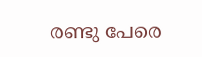രണ്ടു പേരെ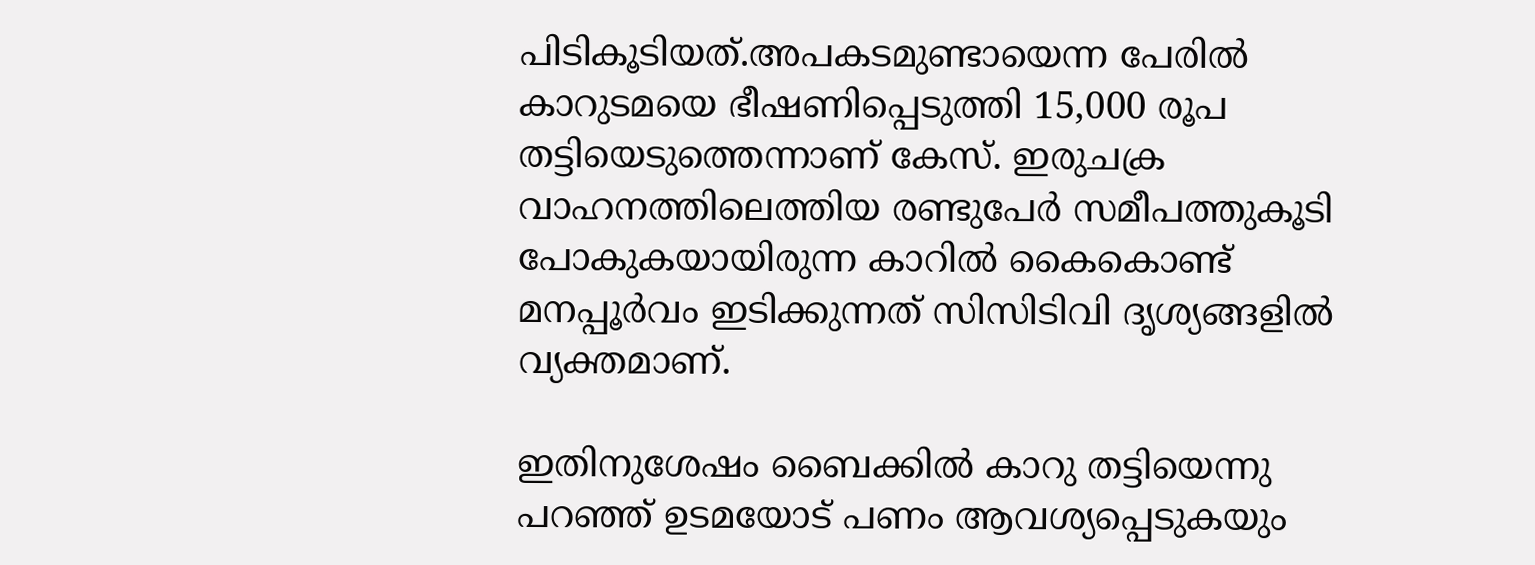പിടികൂടിയത്.അപകടമുണ്ടായെന്ന പേരില്‍ കാറുടമയെ ഭീഷണിപ്പെടുത്തി 15,000 രൂപ തട്ടിയെടുത്തെന്നാണ് കേസ്. ഇരുചക്ര വാഹനത്തിലെത്തിയ രണ്ടുപേര്‍ സമീപത്തുകൂടി പോകുകയായിരുന്ന കാറില്‍ കൈകൊണ്ട് മനപ്പൂര്‍വം ഇടിക്കുന്നത് സിസിടിവി ദൃശ്യങ്ങളില്‍ വ്യക്തമാണ്.

ഇതിനുശേഷം ബൈക്കില്‍ കാറു തട്ടിയെന്നു പറഞ്ഞ് ഉടമയോട് പണം ആവശ്യപ്പെടുകയും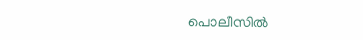പൊലീസില്‍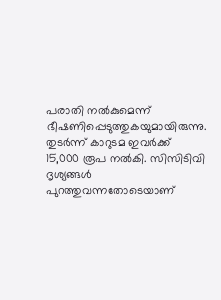പരാതി നല്‍കുമെന്ന് ഭീഷണിപ്പെടുത്തുകയുമായിരുന്നു. തുടര്‍ന്ന് കാറുടമ ഇവര്‍ക്ക് 15,000 രൂപ നല്‍കി. സിസിടിവി ദൃശ്യങ്ങള്‍ പുറത്തുവന്നതോടെയാണ്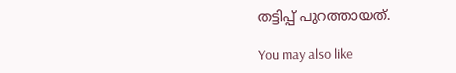തട്ടിപ്പ് പുറത്തായത്.

You may also like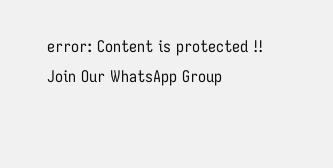error: Content is protected !!
Join Our WhatsApp Group